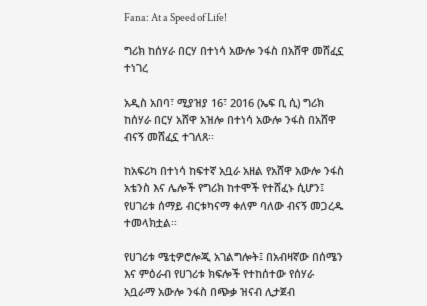Fana: At a Speed of Life!

ግሪክ ከሰሃራ በርሃ በተነሳ አውሎ ንፋስ በአሸዋ መሸፈኗ ተነገረ

አዲስ አበባ፣ ሚያዝያ 16፣ 2016 (ኤፍ ቢ ሲ) ግሪክ ከሰሃራ በርሃ አሸዋ አዝሎ በተነሳ አውሎ ንፋስ በአሸዋ ብናኝ መሸፈኗ ተገለጸ፡፡

ከአፍሪካ በተነሳ ከፍተኛ አቧራ አዘል የአሸዋ አውሎ ንፋስ አቴንስ እና ሌሎች የግሪክ ከተሞች የተሸፈኑ ሲሆን፤ የሀገሪቱ ሰማይ ብርቱካናማ ቀለም ባለው ብናኝ መጋረዱ ተመላክቷል፡፡

የሀገሪቱ ሜቲዎሮሎጂ አገልግሎት፤ በአብዛኛው በሰሜን እና ምዕራብ የሀገሪቱ ክፍሎች የተከሰተው የሰሃራ አቧራማ አውሎ ንፋስ በጭቃ ዝናብ ሊታጀብ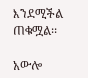እንደሚችል ጠቁሟል፡፡

አውሎ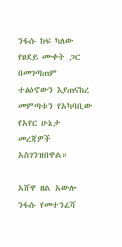ንፋሱ ከፍ ካለው የፀደይ ሙቀት ጋር በመገጣጠም ተፅዕኖውን እያጠናከረ መምጣቱን የአካባቢው የአየር ሁኔታ መረጃዎች አስገንዝበዋል።

አሸዋ ዘል አውሎ ንፋሱ የመተንፈሻ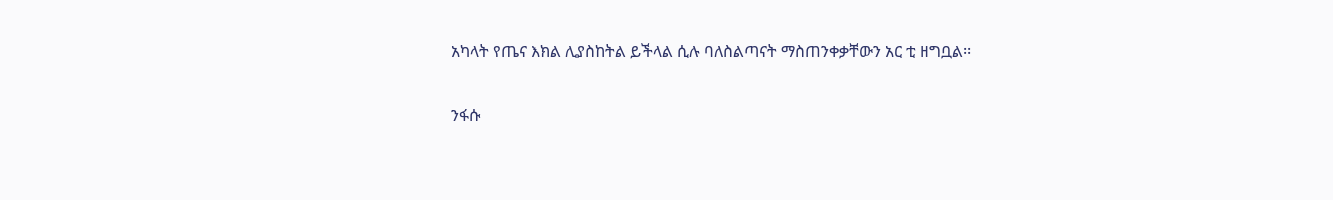አካላት የጤና እክል ሊያስከትል ይችላል ሲሉ ባለስልጣናት ማስጠንቀቃቸውን አር ቲ ዘግቧል፡፡

ንፋሱ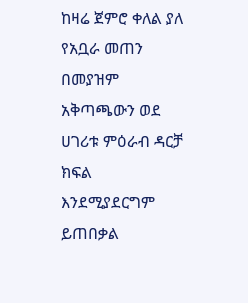ከዛሬ ጀምሮ ቀለል ያለ የአቧራ መጠን በመያዝም አቅጣጫውን ወደ ሀገሪቱ ምዕራብ ዳርቻ ክፍል እንደሚያደርግም ይጠበቃል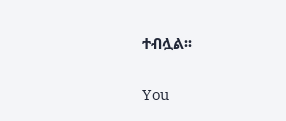ተብሏል፡፡

You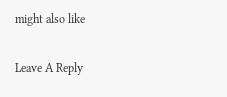might also like

Leave A Reply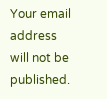Your email address will not be published.